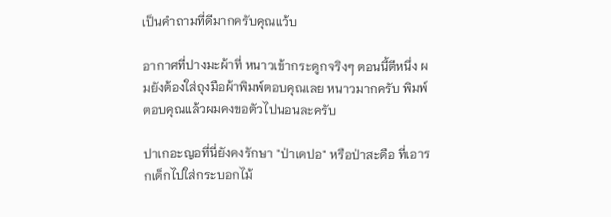เป็นคำถามที่ดีมากครับคุณแว้บ

อากาศที่ปางมะผ้าที่ หนาวเข้ากระดูกจริงๆ ตอนนี้ตีหนึ่ง ผมยังต้องใส่ถุงมือผ้าพิมพ์ตอบคุณเลย หนาวมากครับ พิมพ์ตอบคุณแล้วผมคงขอตัวไปนอนละครับ

ปาเกอะญอที่นี่ยังคงรักษา "ป่าเดปอ" หรือป่าสะดือ ที่เอารกเด็กไปใส่กระบอกไม้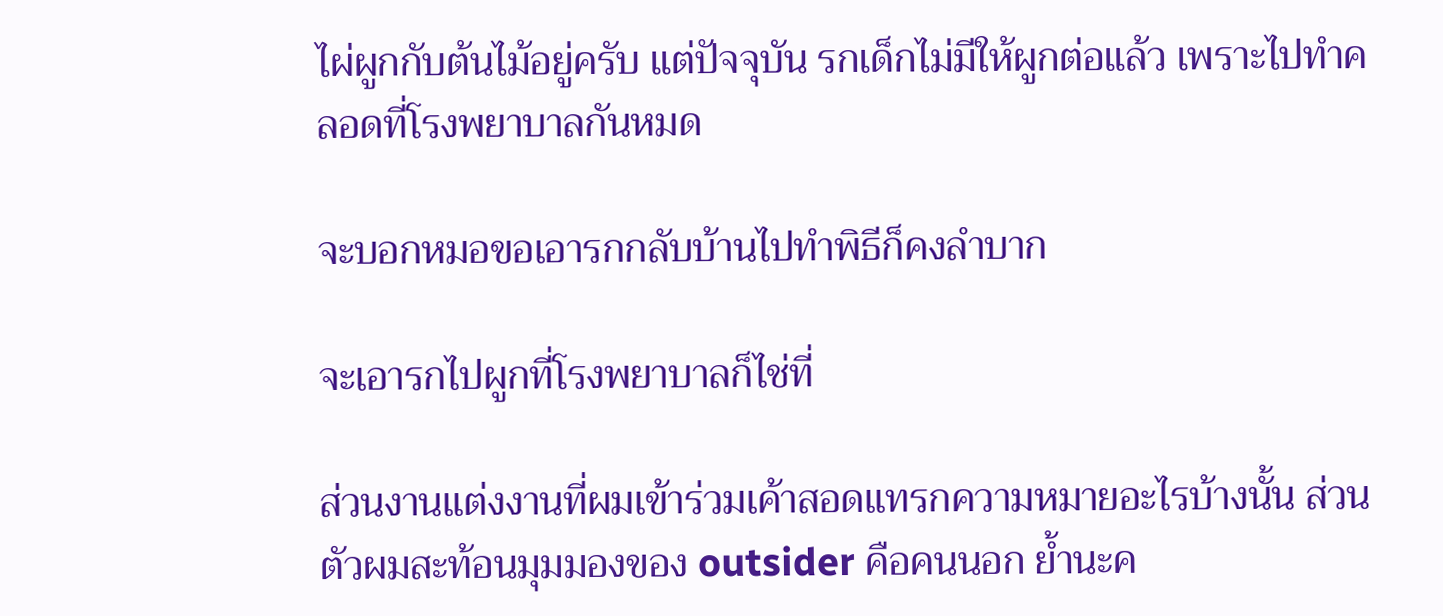ไผ่ผูกกับต้นไม้อยู่ครับ แต่ปัจจุบัน รกเด็กไม่มีให้ผูกต่อแล้ว เพราะไปทำคลอดที่โรงพยาบาลกันหมด

จะบอกหมอขอเอารกกลับบ้านไปทำพิธีก็คงลำบาก

จะเอารกไปผูกที่โรงพยาบาลก็ไช่ที่

ส่วนงานแต่งงานที่ผมเข้าร่วมเค้าสอดแทรกความหมายอะไรบ้างนั้น ส่วนตัวผมสะท้อนมุมมองของ outsider คือคนนอก ย้ำนะค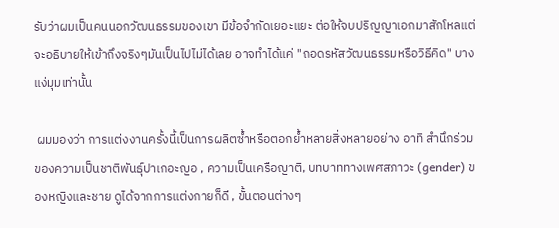รับว่าผมเป็นคนนอกวัฒนธรรมของเขา มีข้อจำกัดเยอะแยะ ต่อให้จบปริญญาเอกมาสักโหลแต่จะอธิบายให้เข้าถึงจริงๆมันเป็นไปไม่ได้เลย อาจทำได้แค่ "ถอดรหัสวัฒนธรรมหรือวิธีคิด" บางแง่มุมเท่านั้น

 ผมมองว่า การแต่งงานครั้งนี้เป็นการผลิตซ้ำหรือตอกย้ำหลายสิ่งหลายอย่าง อาทิ สำนึกร่วมของความเป็นชาติพันธุ์ปาเกอะญอ , ความเป็นเครือญาติ, บทบาททางเพศสภาวะ (gender) ของหญิงและชาย ดูได้จากการแต่งกายก็ดี , ขั้นตอนต่างๆ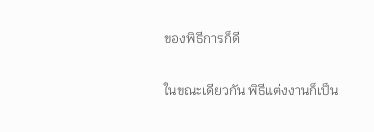ของพิธีการก็ดี

ในขณะเดียวกัน พิธีแต่งงานก็เป็น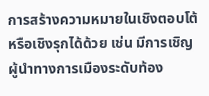การสร้างความหมายในเชิงตอบโต้หรือเชิงรุกได้ด้วย เช่น มีการเชิญผู้นำทางการเมืองระดับท้อง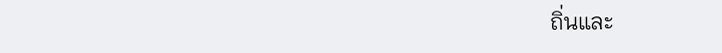ถิ่นและ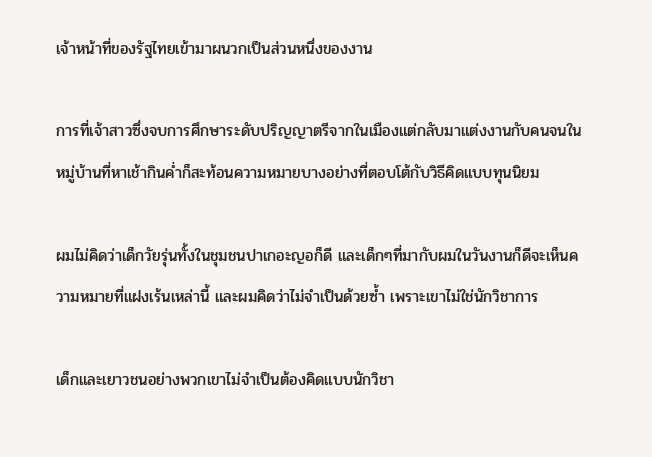เจ้าหน้าที่ของรัฐไทยเข้ามาผนวกเป็นส่วนหนึ่งของงาน

การที่เจ้าสาวซึ่งจบการศึกษาระดับปริญญาตรีจากในเมืองแต่กลับมาแต่งงานกับคนจนในหมู่บ้านที่หาเช้ากินค่ำก็สะท้อนความหมายบางอย่างที่ตอบโต้กับวิธีคิดแบบทุนนิยม

ผมไม่คิดว่าเด็กวัยรุ่นทั้งในชุมชนปาเกอะญอก็ดี และเด็กๆที่มากับผมในวันงานก็ดีจะเห็นความหมายที่แฝงเร้นเหล่านี้ และผมคิดว่าไม่จำเป็นด้วยซ้ำ เพราะเขาไม่ใช่นักวิชาการ

เด็กและเยาวชนอย่างพวกเขาไม่จำเป็นต้องคิดแบบนักวิชา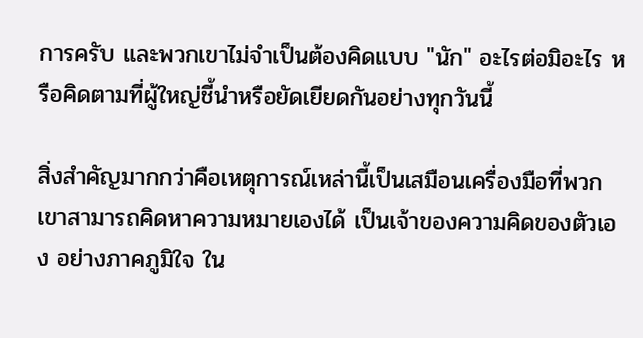การครับ และพวกเขาไม่จำเป็นต้องคิดแบบ "นัก" อะไรต่อมิอะไร หรือคิดตามที่ผู้ใหญ่ชี้นำหรือยัดเยียดกันอย่างทุกวันนี้

สิ่งสำคัญมากกว่าคือเหตุการณ์เหล่านี้เป็นเสมือนเครื่องมือที่พวกเขาสามารถคิดหาความหมายเองได้ เป็นเจ้าของความคิดของตัวเอง อย่างภาคภูมิใจ ใน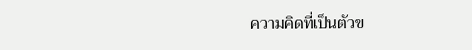ความคิดที่เป็นตัวข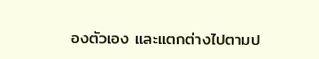องตัวเอง และแตกต่างไปตามป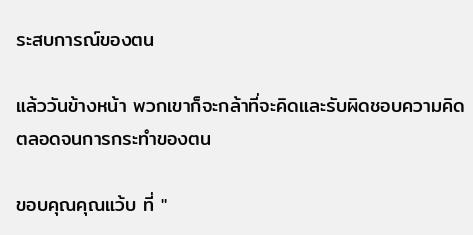ระสบการณ์ของตน

แล้ววันข้างหน้า พวกเขาก็จะกล้าที่จะคิดและรับผิดชอบความคิดตลอดจนการกระทำของตน

ขอบคุณคุณแว้บ ที่ "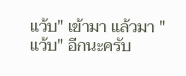แว้บ" เข้ามา แล้วมา "แว้บ" อีกนะครับ